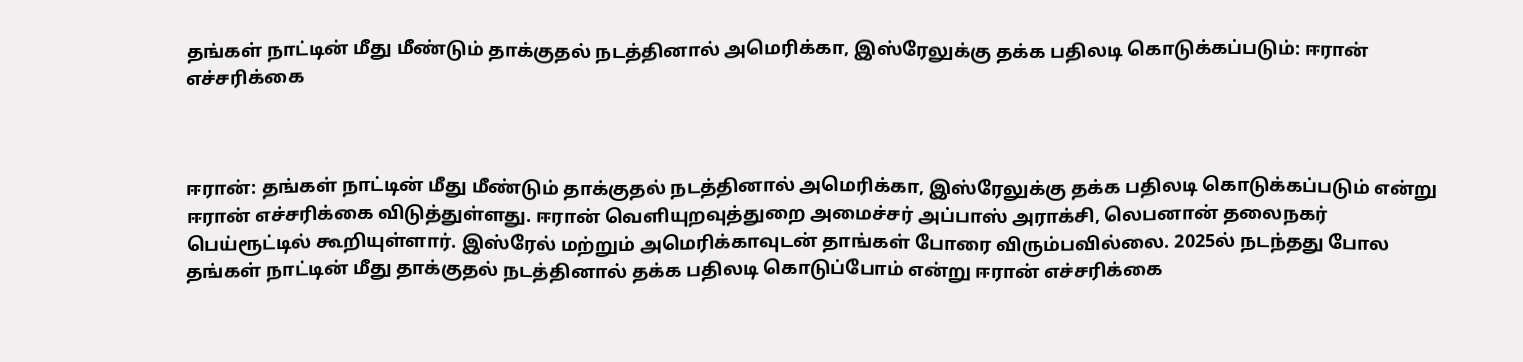தங்கள் நாட்டின் மீது மீண்டும் தாக்குதல் நடத்தினால் அமெரிக்கா, இஸ்ரேலுக்கு தக்க பதிலடி கொடுக்கப்படும்: ஈரான் எச்சரிக்கை



ஈரான்: தங்கள் நாட்டின் மீது மீண்டும் தாக்குதல் நடத்தினால் அமெரிக்கா, இஸ்ரேலுக்கு தக்க பதிலடி கொடுக்கப்படும் என்று ஈரான் எச்சரிக்கை விடுத்துள்ளது. ஈரான் வெளியுறவுத்துறை அமைச்சர் அப்பாஸ் அராக்சி, லெபனான் தலைநகர் பெய்ரூட்டில் கூறியுள்ளார். இஸ்ரேல் மற்றும் அமெரிக்காவுடன் தாங்கள் போரை விரும்பவில்லை. 2025ல் நடந்தது போல தங்கள் நாட்டின் மீது தாக்குதல் நடத்தினால் தக்க பதிலடி கொடுப்போம் என்று ஈரான் எச்சரிக்கை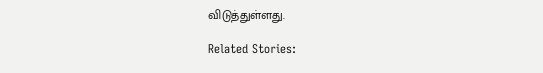விடுத்துள்ளது.

Related Stories: